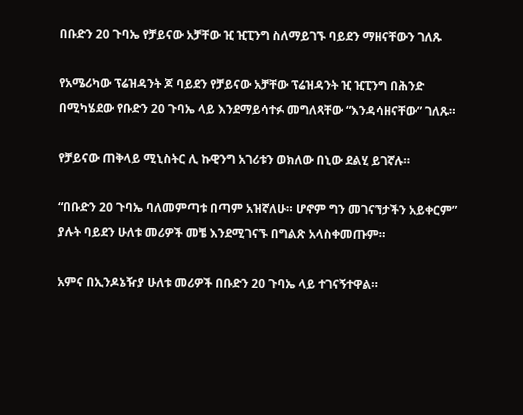በቡድን 20 ጉባኤ የቻይናው አቻቸው ዢ ዢፒንግ ስለማይገኙ ባይደን ማዘናቸውን ገለጹ

የአሜሪካው ፕሬዝዳንት ጆ ባይደን የቻይናው አቻቸው ፕሬዝዳንት ዢ ዢፒንግ በሕንድ በሚካሄደው የቡድን 20 ጉባኤ ላይ እንደማይሳተፉ መግለጻቸው “እንዳሳዘናቸው” ገለጹ።

የቻይናው ጠቅላይ ሚኒስትር ሊ ኩዊንግ አገሪቱን ወክለው በኒው ደልሂ ይገኛሉ።

“በቡድን 20 ጉባኤ ባለመምጣቱ በጣም አዝኛለሁ። ሆኖም ግን መገናኘታችን አይቀርም” ያሉት ባይደን ሁለቱ መሪዎች መቼ እንደሚገናኙ በግልጽ አላስቀመጡም።

አምና በኢንዶኔዥያ ሁለቱ መሪዎች በቡድን 20 ጉባኤ ላይ ተገናኝተዋል።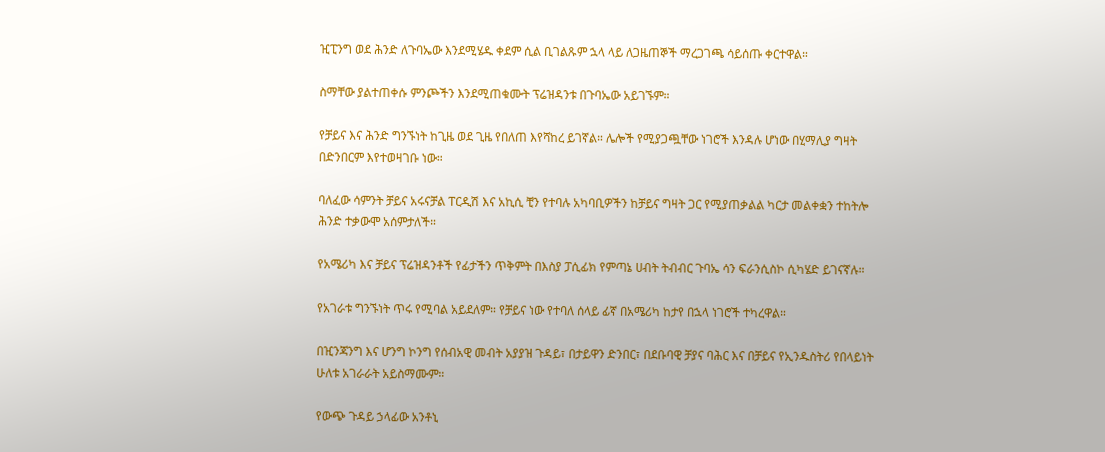ዢፒንግ ወደ ሕንድ ለጉባኤው እንደሚሄዱ ቀደም ሲል ቢገልጹም ኋላ ላይ ለጋዜጠኞች ማረጋገጫ ሳይሰጡ ቀርተዋል።

ስማቸው ያልተጠቀሱ ምንጮችን እንደሚጠቁሙት ፕሬዝዳንቱ በጉባኤው አይገኙም።

የቻይና እና ሕንድ ግንኙነት ከጊዜ ወደ ጊዜ የበለጠ እየሻከረ ይገኛል። ሌሎች የሚያጋጯቸው ነገሮች እንዳሉ ሆነው በሂማሊያ ግዛት በድንበርም እየተወዛገቡ ነው።

ባለፈው ሳምንት ቻይና አሩናቻል ፐርዲሽ እና አኪሲ ቺን የተባሉ አካባቢዎችን ከቻይና ግዛት ጋር የሚያጠቃልል ካርታ መልቀቋን ተከትሎ ሕንድ ተቃውሞ አሰምታለች።

የአሜሪካ እና ቻይና ፕሬዝዳንቶች የፊታችን ጥቅምት በእስያ ፓሲፊክ የምጣኔ ሀብት ትብብር ጉባኤ ሳን ፍራንሲስኮ ሲካሄድ ይገናኛሉ።

የአገራቱ ግንኙነት ጥሩ የሚባል አይደለም። የቻይና ነው የተባለ ሰላይ ፊኛ በአሜሪካ ከታየ በኋላ ነገሮች ተካረዋል።

በዢንጃንግ እና ሆንግ ኮንግ የሰብአዊ መብት አያያዝ ጉዳይ፣ በታይዋን ድንበር፣ በደቡባዊ ቻያና ባሕር እና በቻይና የኢንዱስትሪ የበላይነት ሁለቱ አገራራት አይስማሙም።

የውጭ ጉዳይ ኃላፊው አንቶኒ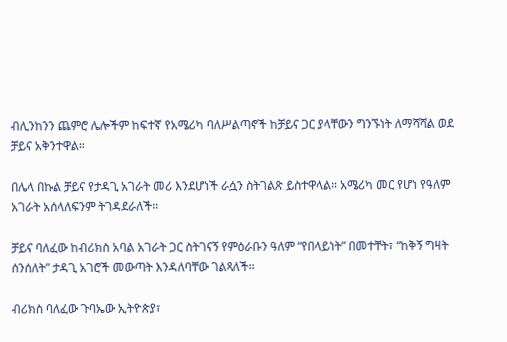ብሊንከንን ጨምሮ ሌሎችም ከፍተኛ የአሜሪካ ባለሥልጣኖች ከቻይና ጋር ያላቸውን ግንኙነት ለማሻሻል ወደ ቻይና አቅንተዋል።

በሌላ በኩል ቻይና የታዳጊ አገራት መሪ እንደሆነች ራሷን ስትገልጽ ይስተዋላል። አሜሪካ መር የሆነ የዓለም አገራት አሰላለፍንም ትገዳደራለች።

ቻይና ባለፈው ከብሪክስ አባል አገራት ጋር ስትገናኝ የምዕራቡን ዓለም “የበላይነት” በመተቸት፣ “ከቅኝ ግዛት ሰንሰለት” ታዳጊ አገሮች መውጣት እንዳለባቸው ገልጻለች።

ብሪክስ ባለፈው ጉባኤው ኢትዮጵያ፣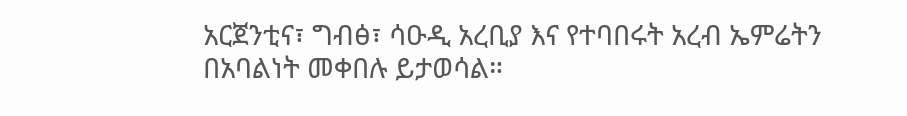አርጀንቲና፣ ግብፅ፣ ሳዑዲ አረቢያ እና የተባበሩት አረብ ኤምሬትን በአባልነት መቀበሉ ይታወሳል።